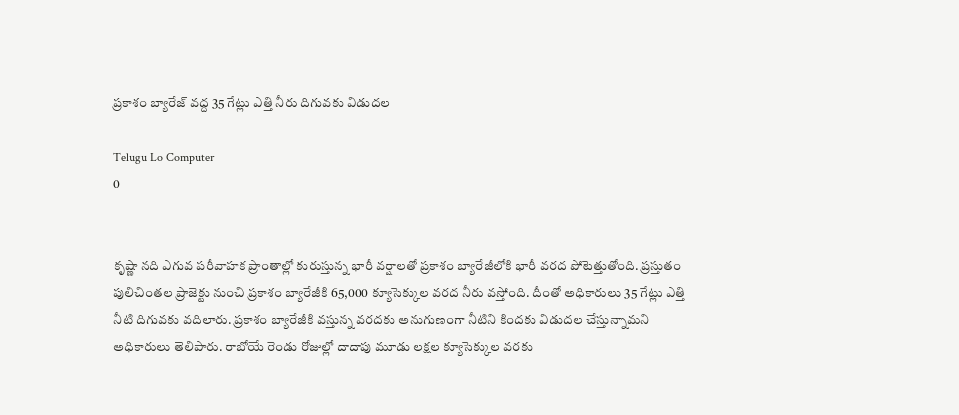ప్రకాశం బ్యారేజ్‌ వద్ద 35 గేట్లు ఎత్తి నీరు దిగువకు విడుదల

Telugu Lo Computer
0


కృష్ణా నది ఎగువ పరీవాహక ప్రాంతాల్లో కురుస్తున్న భారీ వర్షాలతో ప్రకాశం బ్యారేజీలోకి భారీ వరద పోటెత్తుతోంది. ప్రస్తుతం పులిచింతల ప్రాజెక్టు నుంచి ప్రకాశం బ్యారేజీకి 65,000 క్యూసెక్కుల వరద నీరు వస్తోంది. దీంతో అధికారులు 35 గేట్లు ఎత్తి నీటి దిగువకు వదిలారు. ప్రకాశం బ్యారేజీకి వస్తున్న వరదకు అనుగుణంగా నీటిని కిందకు విడుదల చేస్తున్నామని అధికారులు తెలిపారు. రాబోయే రెండు రోజుల్లో దాదాపు మూడు లక్షల క్యూసెక్కుల వరకు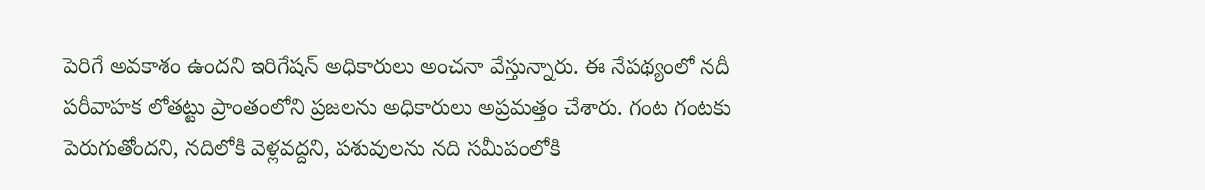పెరిగే అవకాశం ఉందని ఇరిగేషన్ అధికారులు అంచనా వేస్తున్నారు. ఈ నేపథ్యంలో నదీ పరీవాహక లోతట్టు ప్రాంతంలోని ప్రజలను అధికారులు అప్రమత్తం చేశారు. గంట గంటకు పెరుగుతోందని, నదిలోకి వెళ్లవద్దని, పశువులను నది సమీపంలోకి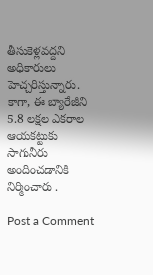తీసుకెళ్లవద్దని అధికారులు హెచ్చరిస్తున్నారు. కాగా, ఈ బ్యారేజీని 5.8 లక్షల ఎకరాల ఆయకట్టుకు సాగునీరు అందించడానికి నిర్మించారు .

Post a Comment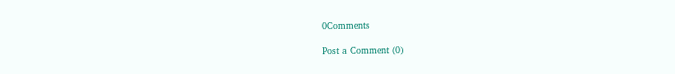0Comments

Post a Comment (0)